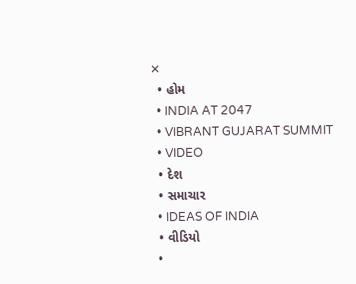✕
  • હોમ
  • INDIA AT 2047
  • VIBRANT GUJARAT SUMMIT
  • VIDEO
  • દેશ
  • સમાચાર
  • IDEAS OF INDIA
  • વીડિયો
  •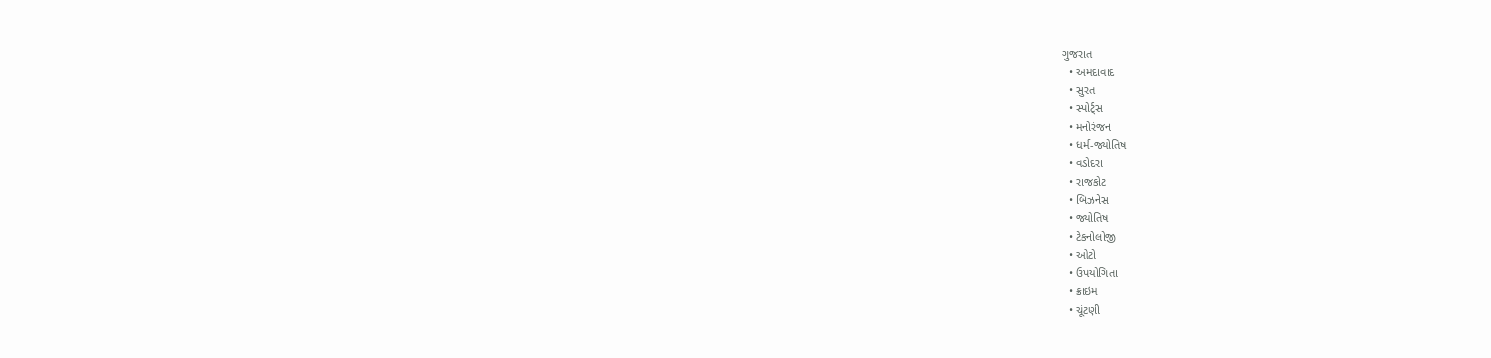ગુજરાત
  • અમદાવાદ
  • સુરત
  • સ્પોર્ટ્સ
  • મનોરંજન
  • ધર્મ-જ્યોતિષ
  • વડોદરા
  • રાજકોટ
  • બિઝનેસ
  • જ્યોતિષ
  • ટેકનોલોજી
  • ઓટો
  • ઉપયોગિતા
  • ક્રાઇમ
  • ચૂંટણી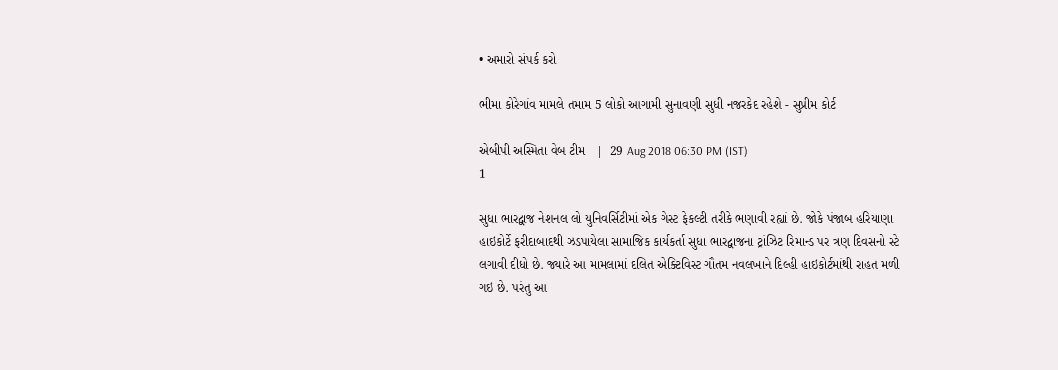• અમારો સંપર્ક કરો

ભીમા કોરેગાંવ મામલે તમામ 5 લોકો આગામી સુનાવણી સુધી નજરકેદ રહેશે - સુપ્રીમ કોર્ટ

એબીપી અસ્મિતા વેબ ટીમ   |  29 Aug 2018 06:30 PM (IST)
1

સુધા ભારદ્વાજ નેશનલ લો યુનિવર્સિટીમાં એક ગેસ્ટ ફેકલ્ટી તરીકે ભણાવી રહ્યાં છે. જોકે પંજાબ હરિયાણા હાઇકોર્ટે ફરીદાબાદથી ઝડપાયેલા સામાજિક કાર્યકર્તા સુધા ભારદ્વાજના ટ્રાંઝિટ રિમાન્ડ પર ત્રણ દિવસનો સ્ટે લગાવી દીધો છે. જ્યારે આ મામલામાં દલિત એક્ટિવિસ્ટ ગૌતમ નવલખાને દિલ્હી હાઇકોર્ટમાંથી રાહત મળી ગઇ છે. પરંતુ આ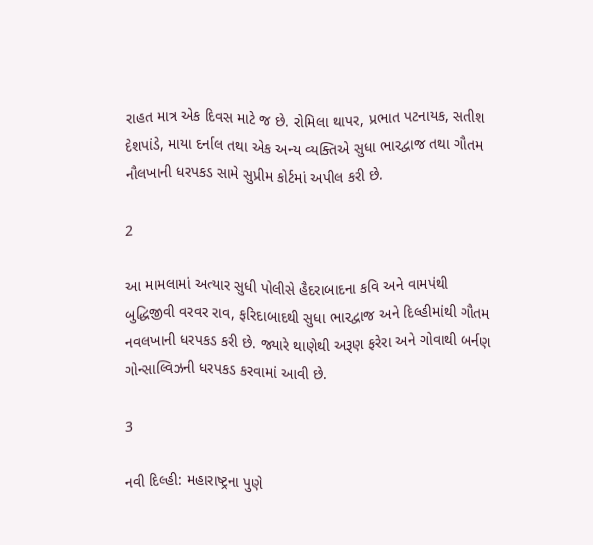રાહત માત્ર એક દિવસ માટે જ છે. રોમિલા થાપર, પ્રભાત પટનાયક, સતીશ દેશપાંડે, માયા દર્નાલ તથા એક અન્ય વ્યક્તિએ સુધા ભારદ્વાજ તથા ગૌતમ નૌલખાની ધરપકડ સામે સુપ્રીમ કોર્ટમાં અપીલ કરી છે.

2

આ મામલામાં અત્યાર સુધી પોલીસે હૈદરાબાદના કવિ અને વામપંથી બુદ્ધિજીવી વરવર રાવ, ફરિદાબાદથી સુધા ભારદ્વાજ અને દિલ્હીમાંથી ગૌતમ નવલખાની ધરપકડ કરી છે. જ્યારે થાણેથી અરૂણ ફરેરા અને ગોવાથી બર્નણ ગોન્સાલ્વિઝની ધરપકડ કરવામાં આવી છે.

3

નવી દિલ્હી: મહારાષ્ટ્રના પુણે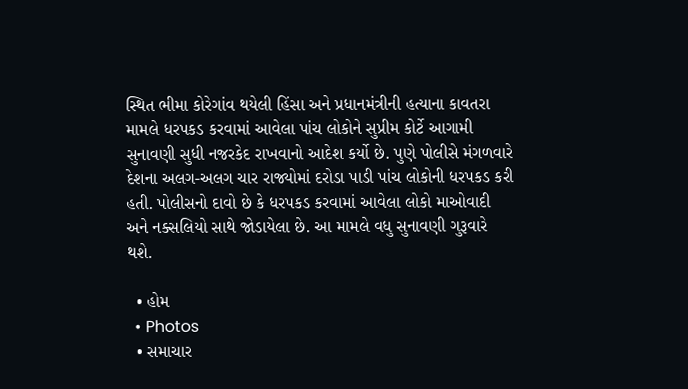સ્થિત ભીમા કોરેગાંવ થયેલી હિંસા અને પ્રધાનમંત્રીની હત્યાના કાવતરા મામલે ધરપકડ કરવામાં આવેલા પાંચ લોકોને સુપ્રીમ કોર્ટે આગામી સુનાવણી સુધી નજરકેદ રાખવાનો આદેશ કર્યો છે. પુણે પોલીસે મંગળવારે દેશના અલગ-અલગ ચાર રાજ્યોમાં દરોડા પાડી પાંચ લોકોની ધરપકડ કરી હતી. પોલીસનો દાવો છે કે ધરપકડ કરવામાં આવેલા લોકો માઓવાદી અને નક્સલિયો સાથે જોડાયેલા છે. આ મામલે વધુ સુનાવણી ગુરૂવારે થશે.

  • હોમ
  • Photos
  • સમાચાર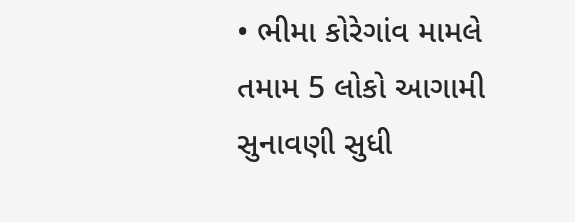• ભીમા કોરેગાંવ મામલે તમામ 5 લોકો આગામી સુનાવણી સુધી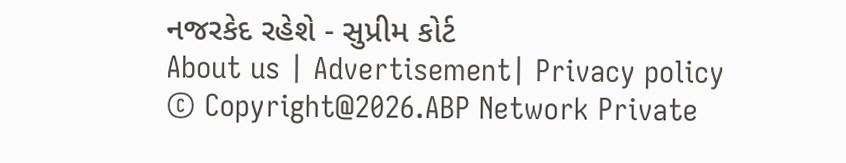નજરકેદ રહેશે - સુપ્રીમ કોર્ટ
About us | Advertisement| Privacy policy
© Copyright@2026.ABP Network Private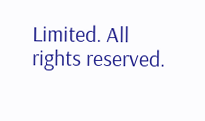Limited. All rights reserved.